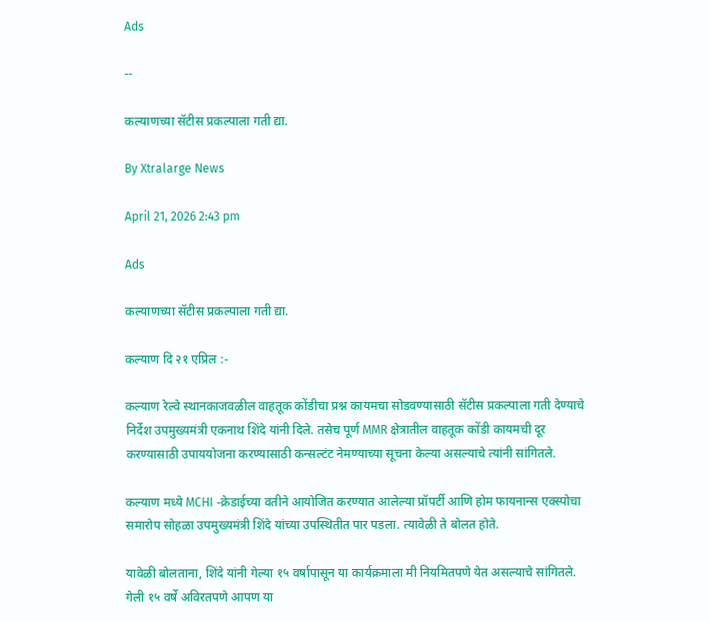Ads

--

कल्याणच्या सॅटीस प्रकल्पाला गती द्या.

By Xtralarge News

April 21, 2026 2:43 pm

Ads

कल्याणच्या सॅटीस प्रकल्पाला गती द्या.

कल्याण दि २१ एप्रिल :-

कल्याण रेल्वे स्थानकाजवळील वाहतूक कोंडीचा प्रश्न कायमचा सोडवण्यासाठी सॅटीस प्रकल्पाला गती देण्याचे निर्देश उपमुख्यमंत्री एकनाथ शिंदे यांनी दिले. तसेच पूर्ण MMR क्षेत्रातील वाहतूक कोंडी कायमची दूर करण्यासाठी उपाययोजना करण्यासाठी कन्सल्टंट नेमण्याच्या सूचना केल्या असल्याचे त्यांनी सांगितले.

कल्याण मध्ये MCHI -क्रेडाईच्या वतीने आयोजित करण्यात आलेल्या प्रॉपर्टी आणि होम फायनान्स एक्स्पोचा समारोप सोहळा उपमुख्यमंत्री शिंदे यांच्या उपस्थितीत पार पडला. त्यावेळी ते बोलत होते.

यावेळी बोलताना, शिंदे यांनी गेल्या १५ वर्षापासून या कार्यक्रमाला मी नियमितपणे येत असल्याचे सांगितले. गेली १५ वर्षे अविरतपणे आपण या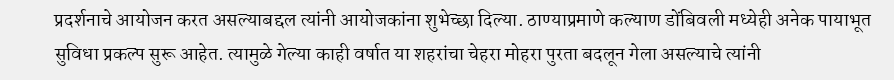प्रदर्शनाचे आयोजन करत असल्याबद्दल त्यांनी आयोजकांना शुभेच्छा दिल्या. ठाण्याप्रमाणे कल्याण डोंबिवली मध्येही अनेक पायाभूत सुविधा प्रकल्प सुरू आहेत. त्यामुळे गेल्या काही वर्षात या शहरांचा चेहरा मोहरा पुरता बदलून गेला असल्याचे त्यांनी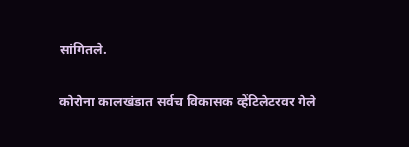सांगितले.

कोरोना कालखंडात सर्वच विकासक व्हेंटिलेटरवर गेले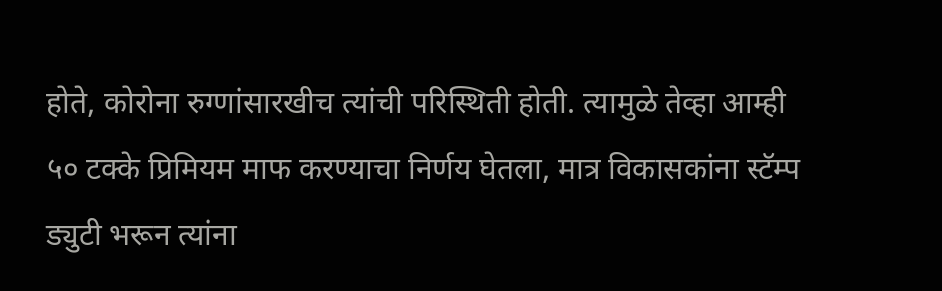होते, कोरोना रुग्णांसारखीच त्यांची परिस्थिती होती. त्यामुळे तेव्हा आम्ही ५० टक्के प्रिमियम माफ करण्याचा निर्णय घेतला, मात्र विकासकांना स्टॅम्प ड्युटी भरून त्यांना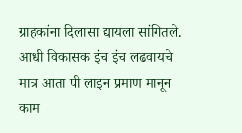ग्राहकांना दिलासा द्यायला सांगितले. आधी विकासक इंच इंच लढवायचे मात्र आता पी लाइन प्रमाण मानून काम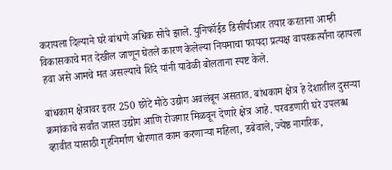करायला दिल्याने घरे बांधणे अधिक सोपे झाले. युनिफॉईड डिसीपीआर तयार करताना आम्ही विकासकाचे मत देखील जाणून घेतले कारण केलेल्या नियमाचा फायदा प्रत्यक्ष वापरकर्त्यांना व्हायला हवा असे आमचे मत असल्याचे शिंदे यांनी यावेळी बोलताना स्पष्ट केले.

बांधकाम क्षेत्रावर इतर 250 छोटे मोठे उद्योग अवलंबून असतात. बांधकाम क्षेत्र हे देशातील दुसऱ्या क्रमांकाचे सर्वांत जास्त उद्योग आणि रोजगार मिळवून देणारे क्षेत्र आहे. परवडणारी घरे उपलब्ध व्हावीत यासाठी गृहनिर्माण धोरणात काम करणाऱ्या महिला, डबेवाले, ज्येष्ठ नागरिक,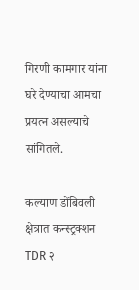गिरणी कामगार यांना घरे देण्याचा आमचा प्रयत्न असल्याचे सांगितले.

कल्याण डोंबिवली क्षेत्रात कन्स्ट्रक्शन TDR २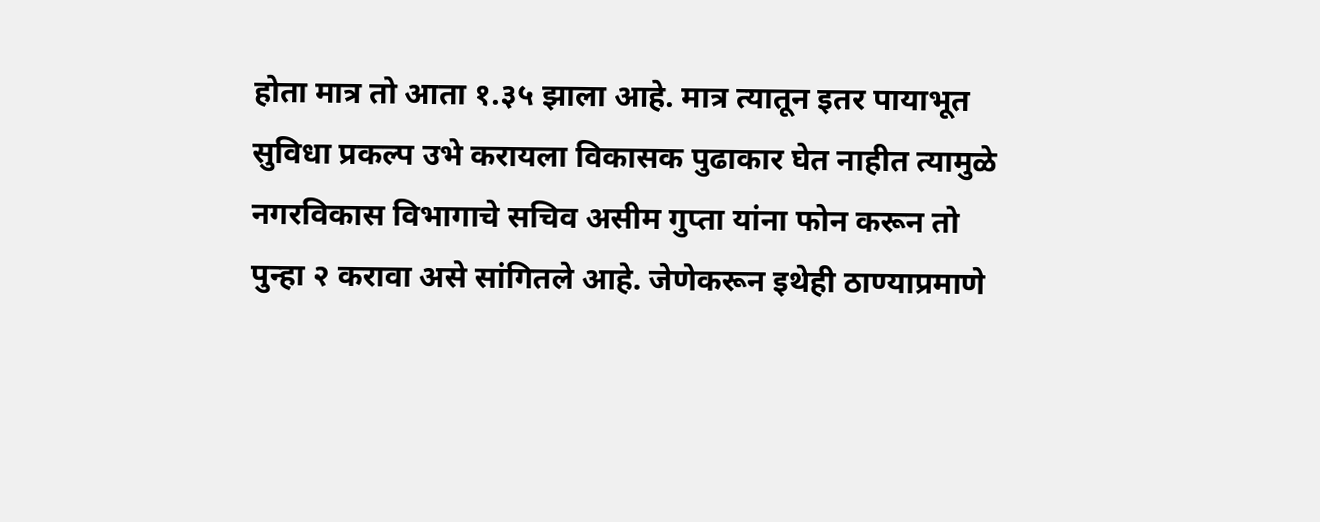होता मात्र तो आता १.३५ झाला आहे. मात्र त्यातून इतर पायाभूत सुविधा प्रकल्प उभे करायला विकासक पुढाकार घेत नाहीत त्यामुळे नगरविकास विभागाचे सचिव असीम गुप्ता यांना फोन करून तो पुन्हा २ करावा असे सांगितले आहे. जेणेकरून इथेही ठाण्याप्रमाणे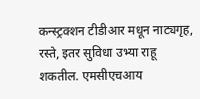कन्स्ट्रक्शन टीडीआर मधून नाट्यगृह, रस्ते, इतर सुविधा उभ्या राहू शकतील. एमसीएचआय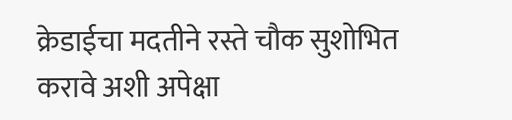क्रेडाईचा मदतीने रस्ते चौक सुशोभित करावे अशी अपेक्षा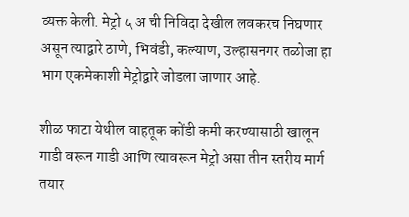व्यक्त केली. मेट्रो ५ अ ची निविदा देखील लवकरच निघणार असून त्याद्वारे ठाणे, भिवंडी, कल्याण, उल्हासनगर तळोजा हा भाग एकमेकाशी मेट्रोद्वारे जोडला जाणार आहे.

शीळ फाटा येथील वाहतूक कोंडी कमी करण्यासाठी खालून गाडी वरून गाडी आणि त्यावरून मेट्रो असा तीन स्तरीय मार्ग तयार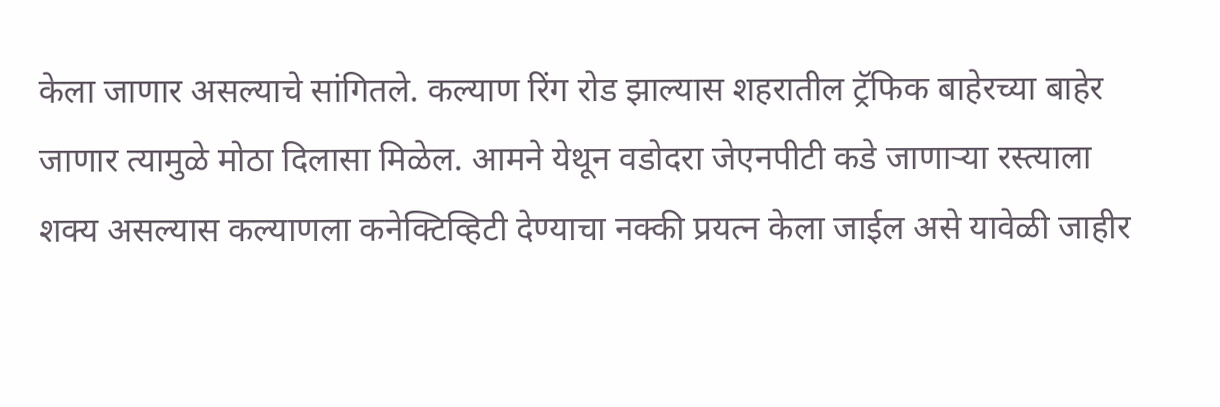केला जाणार असल्याचे सांगितले. कल्याण रिंग रोड झाल्यास शहरातील ट्रॅफिक बाहेरच्या बाहेर जाणार त्यामुळे मोठा दिलासा मिळेल. आमने येथून वडोदरा जेएनपीटी कडे जाणाऱ्या रस्त्याला शक्य असल्यास कल्याणला कनेक्टिव्हिटी देण्याचा नक्की प्रयत्न केला जाईल असे यावेळी जाहीर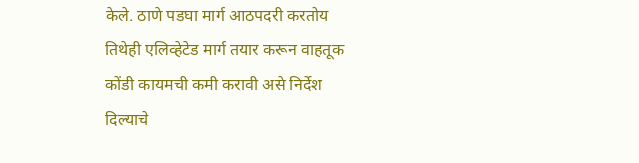केले. ठाणे पडघा मार्ग आठपदरी करतोय तिथेही एलिव्हेटेड मार्ग तयार करून वाहतूक कोंडी कायमची कमी करावी असे निर्देश दिल्याचे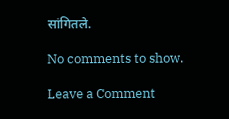सांगितले.

No comments to show.

Leave a Comment